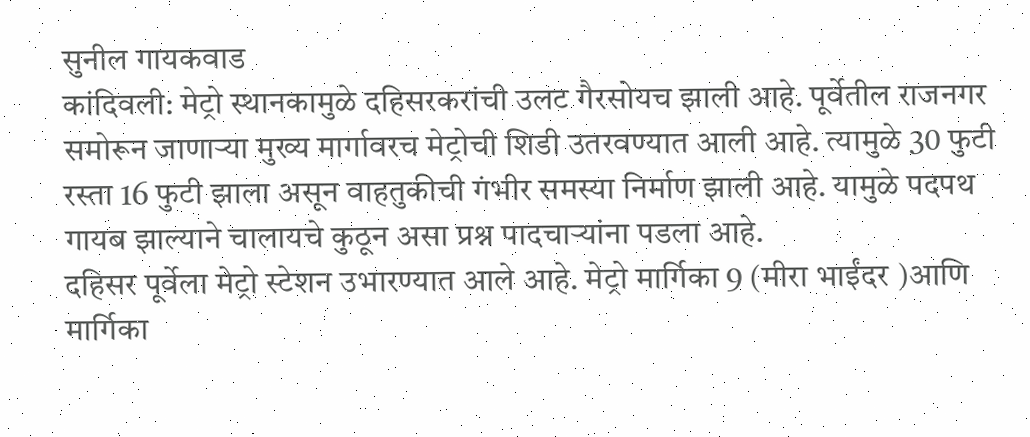सुनील गायकवाड
कांदिवली: मेट्रो स्थानकामुळे दहिसरकरांची उलट गैरसोयच झाली आहे. पूर्वेतील राजनगर समोरून जाणाऱ्या मुख्य मार्गावरच मेट्रोची शिडी उतरवण्यात आली आहे. त्यामुळे 30 फुटी रस्ता 16 फुटी झाला असून वाहतुकीची गंभीर समस्या निर्माण झाली आहे. यामुळे पदपथ गायब झाल्याने चालायचे कुठून असा प्रश्न पादचाऱ्यांना पडला आहे.
दहिसर पूर्वेला मेट्रो स्टेशन उभारण्यात आले आहे. मेट्रो मार्गिका 9 (मीरा भाईंदर )आणि मार्गिका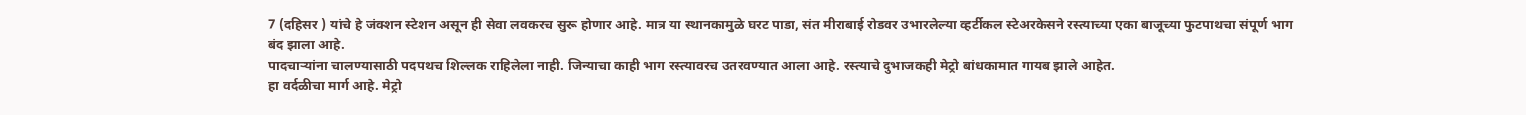7 (दहिसर ) यांचे हे जंक्शन स्टेशन असून ही सेवा लवकरच सुरू होणार आहे. मात्र या स्थानकामुळे घरट पाडा, संत मीराबाई रोडवर उभारलेल्या व्हर्टीकल स्टेअरकेसने रस्त्याच्या एका बाजूच्या फुटपाथचा संपूर्ण भाग बंद झाला आहे.
पादचाऱ्यांना चालण्यासाठी पदपथच शिल्लक राहिलेला नाही. जिन्याचा काही भाग रस्त्यावरच उतरवण्यात आला आहे. रस्त्याचे दुभाजकही मेट्रो बांधकामात गायब झाले आहेत.
हा वर्दळीचा मार्ग आहे. मेट्रो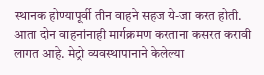स्थानक होण्यापूर्वी तीन वाहने सहज ये-जा करत होती. आता दोन वाहनांनाही मार्गक्रमण करताना कसरत करावी लागत आहे. मेट्रो व्यवस्थापानाने केलेल्या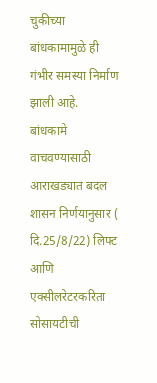चुकीच्या बांधकामामुळे ही गंभीर समस्या निर्माण झाली आहे.
बांधकामे वाचवण्यासाठी आराखड्यात बदल
शासन निर्णयानुसार ( दि.25/8/22) लिफ्ट आणि एक्सीलरेटरकरिता सोसायटीची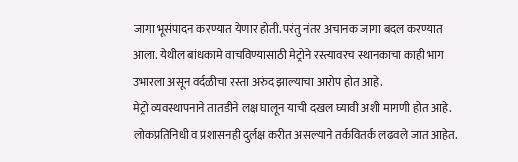जागा भूसंपादन करण्यात येणार होती. परंतु नंतर अचानक जागा बदल करण्यात आला. येथील बांधकामे वाचविण्यासाठी मेट्रोने रस्त्यावरच स्थानकाचा काही भाग उभारला असून वर्दळीचा रस्ता अरुंद झाल्याचा आरोप होत आहे.
मेट्रो व्यवस्थापनाने तातडीने लक्ष घालून याची दखल घ्यावी अशी मागणी होत आहे. लोकप्रतिनिधी व प्रशासनही दुर्लक्ष करीत असल्याने तर्कवितर्क लढवले जात आहेत.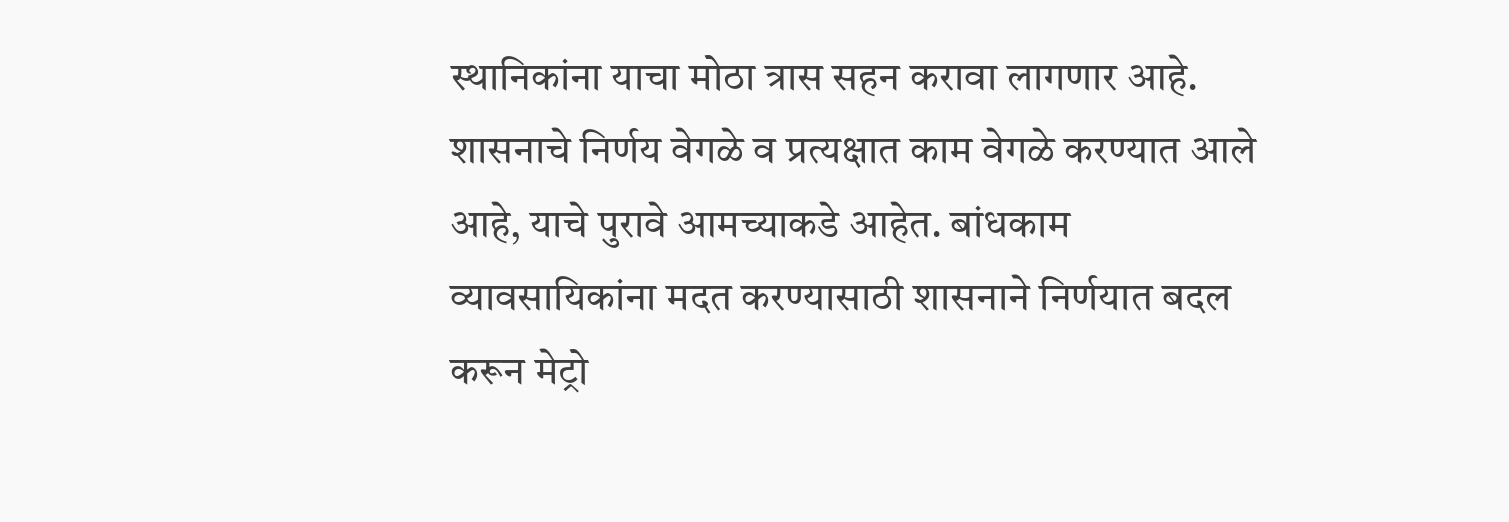स्थानिकांना याचा मोठा त्रास सहन करावा लागणार आहे. शासनाचे निर्णय वेगळे व प्रत्यक्षात काम वेगळे करण्यात आले आहे, याचे पुरावे आमच्याकडे आहेत. बांधकाम व्यावसायिकांना मदत करण्यासाठी शासनाने निर्णयात बदल करून मेट्रो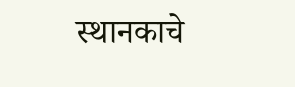स्थानकाचे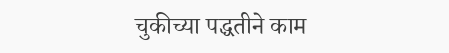चुकीच्या पद्धतीने काम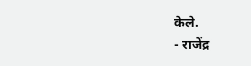केले.
- राजेंद्र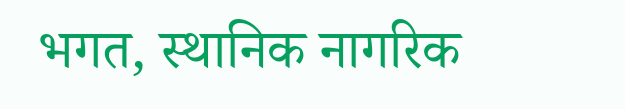भगत, स्थानिक नागरिक